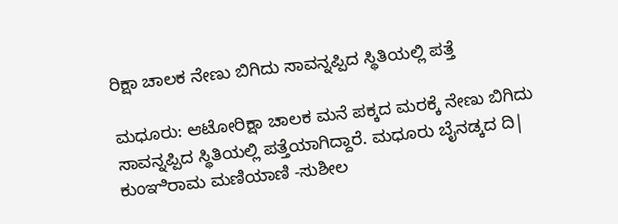ರಿಕ್ಷಾ ಚಾಲಕ ನೇಣು ಬಿಗಿದು ಸಾವನ್ನಪ್ಪಿದ ಸ್ಥಿತಿಯಲ್ಲಿ ಪತ್ತೆ

ಮಧೂರು: ಆಟೋರಿಕ್ಷಾ ಚಾಲಕ ಮನೆ ಪಕ್ಕದ ಮರಕ್ಕೆ ನೇಣು ಬಿಗಿದು ಸಾವನ್ನಪ್ಪಿದ ಸ್ಥಿತಿಯಲ್ಲಿ ಪತ್ತೆಯಾಗಿದ್ದಾರೆ. ಮಧೂರು ಬೈನಡ್ಕದ ದಿ| ಕುಂಞಿರಾಮ ಮಣಿಯಾಣಿ -ಸುಶೀಲ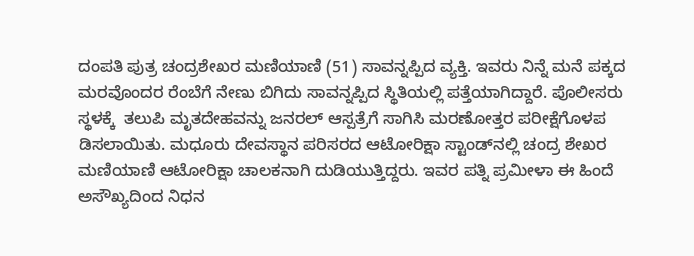ದಂಪತಿ ಪುತ್ರ ಚಂದ್ರಶೇಖರ ಮಣಿಯಾಣಿ (51) ಸಾವನ್ನಪ್ಪಿದ ವ್ಯಕ್ತಿ. ಇವರು ನಿನ್ನೆ ಮನೆ ಪಕ್ಕದ ಮರವೊಂದರ ರೆಂಬೆಗೆ ನೇಣು ಬಿಗಿದು ಸಾವನ್ನಪ್ಪಿದ ಸ್ಥಿತಿಯಲ್ಲಿ ಪತ್ತೆಯಾಗಿದ್ದಾರೆ. ಪೊಲೀಸರು ಸ್ಥಳಕ್ಕೆ  ತಲುಪಿ ಮೃತದೇಹವನ್ನು ಜನರಲ್ ಆಸ್ಪತ್ರೆಗೆ ಸಾಗಿಸಿ ಮರಣೋತ್ತರ ಪರೀಕ್ಷೆಗೊಳಪ ಡಿಸಲಾಯಿತು. ಮಧೂರು ದೇವಸ್ಥಾನ ಪರಿಸರದ ಆಟೋರಿಕ್ಷಾ ಸ್ಟಾಂಡ್‌ನಲ್ಲಿ ಚಂದ್ರ ಶೇಖರ ಮಣಿಯಾಣಿ ಆಟೋರಿಕ್ಷಾ ಚಾಲಕನಾಗಿ ದುಡಿಯುತ್ತಿದ್ದರು. ಇವರ ಪತ್ನಿ ಪ್ರಮೀಳಾ ಈ ಹಿಂದೆ ಅಸೌಖ್ಯದಿಂದ ನಿಧನ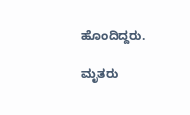ಹೊಂದಿದ್ದರು.

ಮೃತರು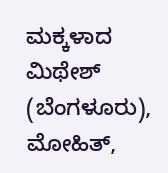ಮಕ್ಕಳಾದ ಮಿಥೇಶ್ (ಬೆಂಗಳೂರು), ಮೋಹಿತ್,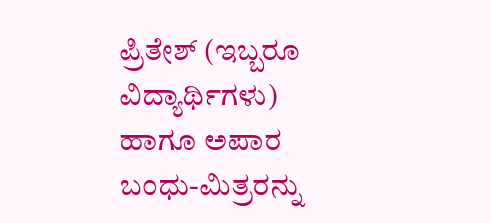ಪ್ರಿತೇಶ್ (ಇಬ್ಬರೂ ವಿದ್ಯಾರ್ಥಿಗಳು) ಹಾಗೂ ಅಪಾರ ಬಂಧು-ಮಿತ್ರರನ್ನು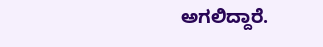ಅಗಲಿದ್ದಾರೆ.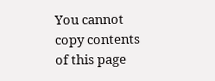You cannot copy contents of this page